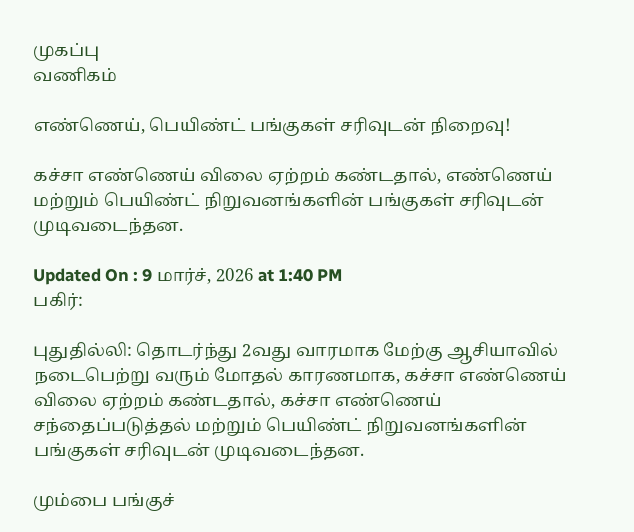முகப்பு
வணிகம்

எண்ணெய், பெயிண்ட் பங்குகள் சரிவுடன் நிறைவு!

கச்சா எண்ணெய் விலை ஏற்றம் கண்டதால், எண்ணெய் மற்றும் பெயிண்ட் நிறுவனங்களின் பங்குகள் சரிவுடன் முடிவடைந்தன.

Updated On : 9 மார்ச், 2026 at 1:40 PM
பகிர்:

புதுதில்லி: தொடர்ந்து 2வது வாரமாக மேற்கு ஆசியாவில் நடைபெற்று வரும் மோதல் காரணமாக, கச்சா எண்ணெய் விலை ஏற்றம் கண்டதால், கச்சா எண்ணெய் சந்தைப்படுத்தல் மற்றும் பெயிண்ட் நிறுவனங்களின் பங்குகள் சரிவுடன் முடிவடைந்தன.

மும்பை பங்குச்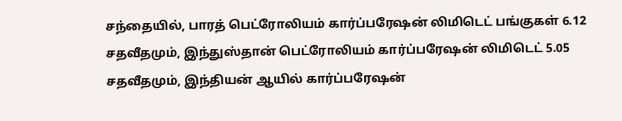சந்தையில், பாரத் பெட்ரோலியம் கார்ப்பரேஷன் லிமிடெட் பங்குகள் 6.12 சதவீதமும், இந்துஸ்தான் பெட்ரோலியம் கார்ப்பரேஷன் லிமிடெட் 5.05 சதவீதமும், இந்தியன் ஆயில் கார்ப்பரேஷன்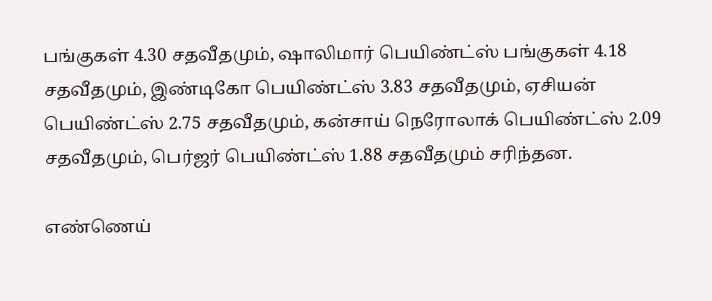பங்குகள் 4.30 சதவீதமும், ஷாலிமார் பெயிண்ட்ஸ் பங்குகள் 4.18 சதவீதமும், இண்டிகோ பெயிண்ட்ஸ் 3.83 சதவீதமும், ஏசியன் பெயிண்ட்ஸ் 2.75 சதவீதமும், கன்சாய் நெரோலாக் பெயிண்ட்ஸ் 2.09 சதவீதமும், பெர்ஜர் பெயிண்ட்ஸ் 1.88 சதவீதமும் சரிந்தன.

எண்ணெய்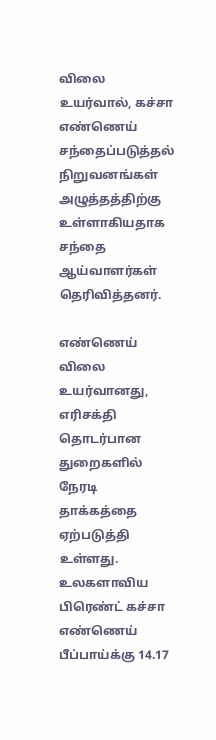விலை உயர்வால், கச்சா எண்ணெய் சந்தைப்படுத்தல் நிறுவனங்கள் அழுத்தத்திற்கு உள்ளாகியதாக சந்தை ஆய்வாளர்கள் தெரிவித்தனர்.

எண்ணெய் விலை உயர்வானது, எரிசக்தி தொடர்பான துறைகளில் நேரடி தாக்கத்தை ஏற்படுத்தி உள்ளது. உலகளாவிய பிரெண்ட் கச்சா எண்ணெய் பீப்பாய்க்கு 14.17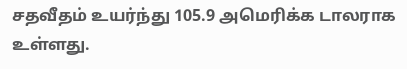சதவீதம் உயர்ந்து 105.9 அமெரிக்க டாலராக உள்ளது.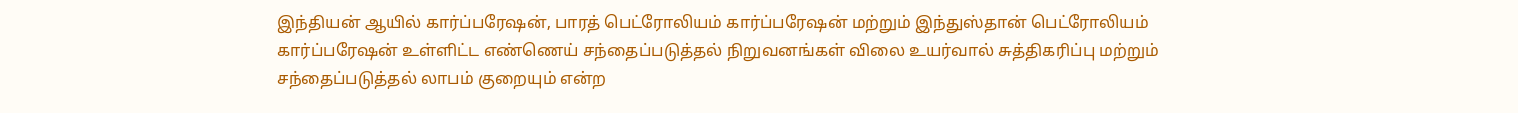இந்தியன் ஆயில் கார்ப்பரேஷன், பாரத் பெட்ரோலியம் கார்ப்பரேஷன் மற்றும் இந்துஸ்தான் பெட்ரோலியம் கார்ப்பரேஷன் உள்ளிட்ட எண்ணெய் சந்தைப்படுத்தல் நிறுவனங்கள் விலை உயர்வால் சுத்திகரிப்பு மற்றும் சந்தைப்படுத்தல் லாபம் குறையும் என்ற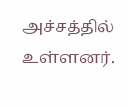அச்சத்தில் உள்ளனர்.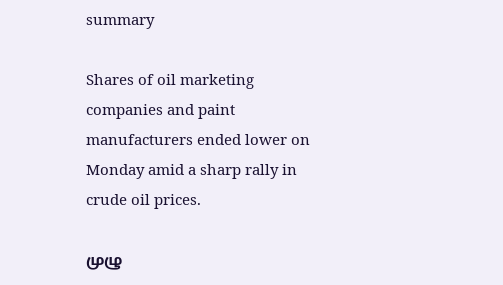summary

Shares of oil marketing companies and paint manufacturers ended lower on Monday amid a sharp rally in crude oil prices.

முழு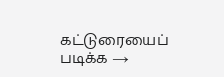கட்டுரையைப் படிக்க →